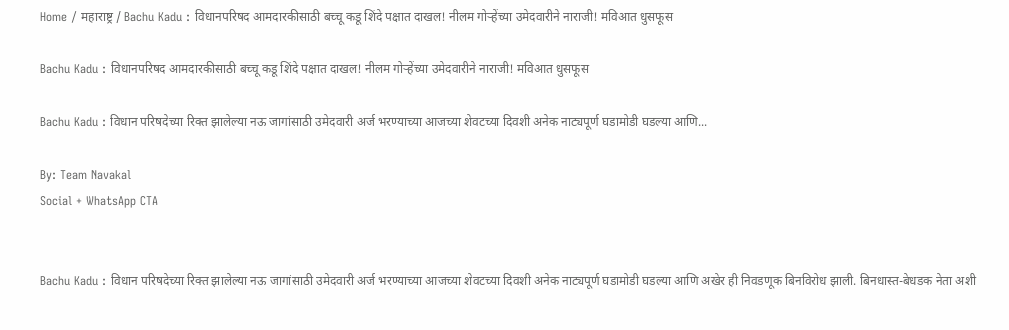Home / महाराष्ट्र / Bachu Kadu : विधानपरिषद आमदारकीसाठी बच्चू कडू शिंदे पक्षात दाखल! नीलम गोर्‍हेंच्या उमेदवारीने नाराजी! मविआत धुसफूस

Bachu Kadu : विधानपरिषद आमदारकीसाठी बच्चू कडू शिंदे पक्षात दाखल! नीलम गोर्‍हेंच्या उमेदवारीने नाराजी! मविआत धुसफूस

Bachu Kadu : विधान परिषदेच्या रिक्त झालेल्या नऊ जागांसाठी उमेदवारी अर्ज भरण्याच्या आजच्या शेवटच्या दिवशी अनेक नाट्यपूर्ण घडामोडी घडल्या आणि...

By: Team Navakal
Social + WhatsApp CTA


Bachu Kadu : विधान परिषदेच्या रिक्त झालेल्या नऊ जागांसाठी उमेदवारी अर्ज भरण्याच्या आजच्या शेवटच्या दिवशी अनेक नाट्यपूर्ण घडामोडी घडल्या आणि अखेर ही निवडणूक बिनविरोध झाली. बिनधास्त-बेधडक नेता अशी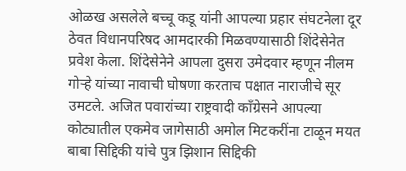ओळख असलेले बच्चू कडू यांनी आपल्या प्रहार संघटनेला दूर ठेवत विधानपरिषद आमदारकी मिळवण्यासाठी शिंदेसेनेत प्रवेश केला. शिंदेसेनेने आपला दुसरा उमेदवार म्हणून नीलम गोर्‍हे यांच्या नावाची घोषणा करताच पक्षात नाराजीचे सूर उमटले. अजित पवारांच्या राष्ट्रवादी काँग्रेसने आपल्या कोट्यातील एकमेव जागेसाठी अमोल मिटकरींना टाळून मयत बाबा सिद्दिकी यांचे पुत्र झिशान सिद्दिकी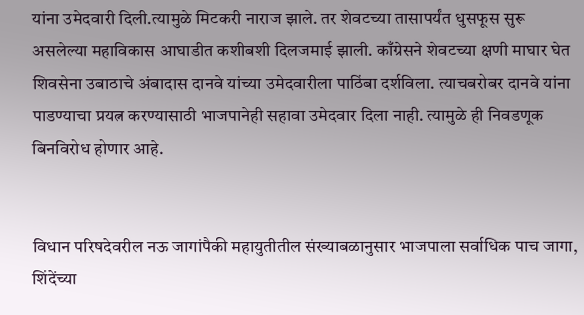यांना उमेदवारी दिली.त्यामुळे मिटकरी नाराज झाले. तर शेवटच्या तासापर्यंत धुसफूस सुरू असलेल्या महाविकास आघाडीत कशीबशी दिलजमाई झाली. काँग्रेसने शेवटच्या क्षणी माघार घेत शिवसेना उबाठाचे अंबादास दानवे यांच्या उमेदवारीला पाठिंबा दर्शविला. त्याचबरोबर दानवे यांना पाडण्याचा प्रयत्न करण्यासाठी भाजपानेही सहावा उमेदवार दिला नाही. त्यामुळे ही निवडणूक बिनविरोध होणार आहे.


विधान परिषदेवरील नऊ जागांपैकी महायुतीतील संख्याबळानुसार भाजपाला सर्वाधिक पाच जागा, शिंदेंच्या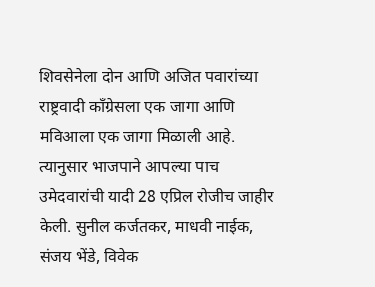शिवसेनेला दोन आणि अजित पवारांच्या राष्ट्रवादी काँग्रेसला एक जागा आणि मविआला एक जागा मिळाली आहे. त्यानुसार भाजपाने आपल्या पाच उमेदवारांची यादी 28 एप्रिल रोजीच जाहीर केली. सुनील कर्जतकर, माधवी नाईक, संजय भेंडे, विवेक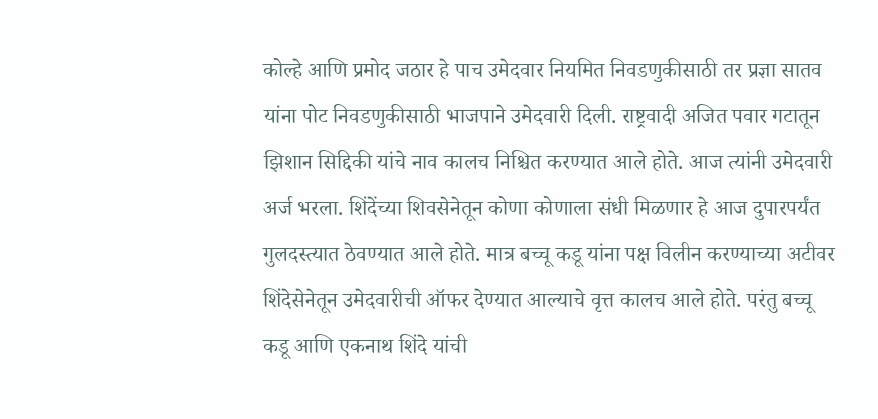कोल्हे आणि प्रमोद जठार हे पाच उमेदवार नियमित निवडणुकीसाठी तर प्रज्ञा सातव यांना पोट निवडणुकीसाठी भाजपाने उमेदवारी दिली. राष्ट्रवादी अजित पवार गटातून झिशान सिद्दिकी यांचे नाव कालच निश्चित करण्यात आले होते. आज त्यांनी उमेदवारी अर्ज भरला. शिंदेंच्या शिवसेनेतून कोणा कोणाला संधी मिळणार हे आज दुपारपर्यंत गुलदस्त्यात ठेवण्यात आले होते. मात्र बच्चू कडू यांना पक्ष विलीन करण्याच्या अटीवर शिंदेसेनेतून उमेदवारीची ऑफर देण्यात आल्याचे वृत्त कालच आले होते. परंतु बच्चू कडू आणि एकनाथ शिंदे यांची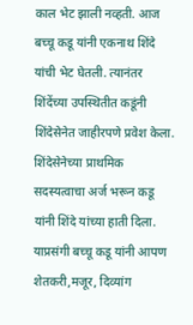काल भेट झाली नव्हती. आज बच्चू कडू यांनी एकनाथ शिंदे यांची भेट घेतली. त्यानंतर शिंदेंच्या उपस्थितीत कडूंनी शिंदेसेनेत जाहीरपणे प्रवेश केला. शिंदेसेनेच्या प्राथमिक सदस्यत्वाचा अर्ज भरून कडू यांनी शिंदे यांच्या हाती दिला. याप्रसंगी बच्चू कडू यांनी आपण शेतकरी,मजूर, दिव्यांग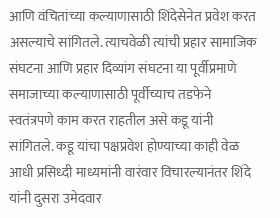आणि वंचितांच्या कल्याणासाठी शिंदेसेनेत प्रवेश करत असल्याचे सांगितले. त्याचवेळी त्यांची प्रहार सामाजिक संघटना आणि प्रहार दिव्यांग संघटना या पूर्वीप्रमाणे समाजाच्या कल्याणासाठी पूर्वीच्याच तडफेने स्वतंत्रपणे काम करत राहतील असे कडू यांनी सांगितले. कडू यांचा पक्षप्रवेश होण्याच्या काही वेळ आधी प्रसिध्दी माध्यमांनी वारंवार विचारल्यानंतर शिंदे यांनी दुसरा उमेदवार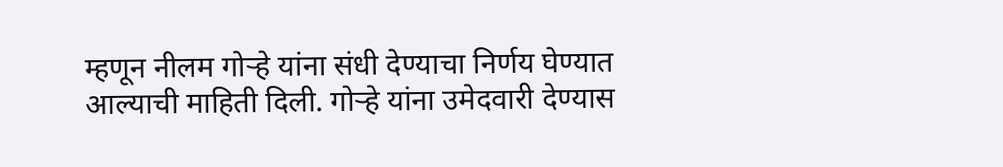म्हणून नीलम गोर्‍हे यांना संधी देण्याचा निर्णय घेण्यात आल्याची माहिती दिली. गोर्‍हे यांना उमेदवारी देण्यास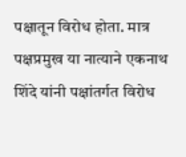पक्षातून विरोध होता. मात्र पक्षप्रमुख या नात्याने एकनाथ शिंदे यांनी पक्षांतर्गत विरोध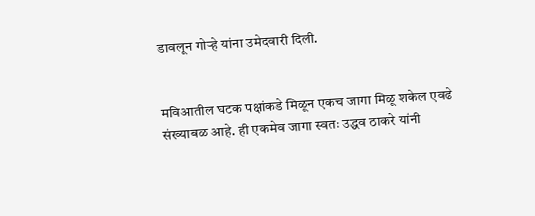डावलून गोर्‍हे यांना उमेदवारी दिली.


मविआतील घटक पक्षांकडे मिळून एकच जागा मिळू शकेल एवढे संख्याबळ आहे. ही एकमेव जागा स्वतः उद्धव ठाकरे यांनी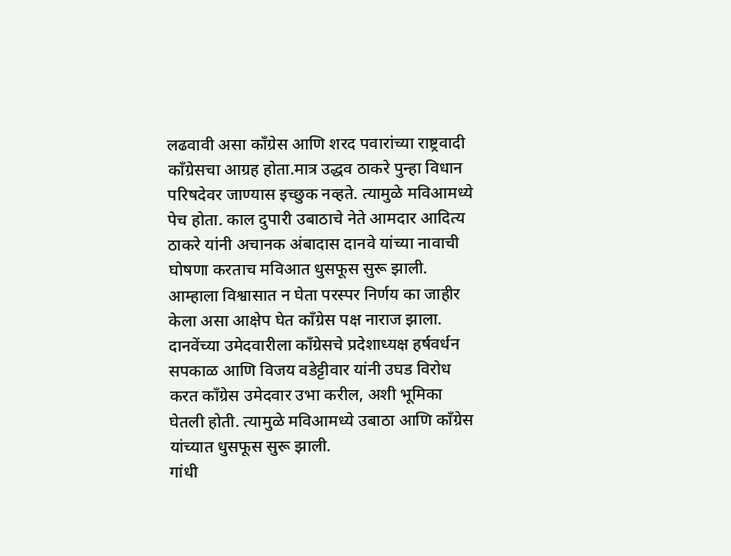लढवावी असा काँग्रेस आणि शरद पवारांच्या राष्ट्रवादी काँग्रेसचा आग्रह होता.मात्र उद्धव ठाकरे पुन्हा विधान परिषदेवर जाण्यास इच्छुक नव्हते. त्यामुळे मविआमध्ये पेच होता. काल दुपारी उबाठाचे नेते आमदार आदित्य ठाकरे यांनी अचानक अंबादास दानवे यांच्या नावाची घोषणा करताच मविआत धुसफूस सुरू झाली. आम्हाला विश्वासात न घेता परस्पर निर्णय का जाहीर केला असा आक्षेप घेत काँग्रेस पक्ष नाराज झाला. दानवेंच्या उमेदवारीला काँग्रेसचे प्रदेशाध्यक्ष हर्षवर्धन सपकाळ आणि विजय वडेट्टीवार यांनी उघड विरोध करत काँग्रेस उमेदवार उभा करील, अशी भूमिका घेतली होती. त्यामुळे मविआमध्ये उबाठा आणि काँग्रेस यांच्यात धुसफूस सुरू झाली.
गांधी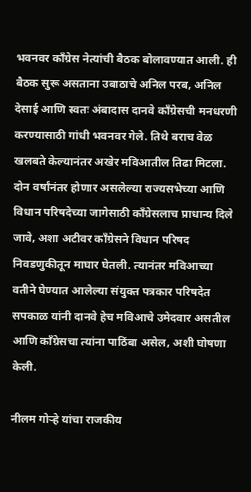भवनवर काँग्रेस नेत्यांची बैठक बोलावण्यात आली. ही बैठक सुरू असताना उबाठाचे अनिल परब, अनिल देसाई आणि स्वतः अंबादास दानवे काँग्रेसची मनधरणी करण्यासाठी गांधी भवनवर गेले. तिथे बराच वेळ खलबते केल्यानंतर अखेर मविआतील तिढा मिटला. दोन वर्षांनंतर होणार असलेल्या राज्यसभेच्या आणि विधान परिषदेच्या जागेसाठी काँग्रेसलाच प्राधान्य दिले जावे, अशा अटीवर काँग्रेसने विधान परिषद निवडणुकीतून माघार घेतली. त्यानंतर मविआच्या वतीने घेण्यात आलेल्या संयुक्त पत्रकार परिषदेत सपकाळ यांनी दानवे हेच मविआचे उमेदवार असतील आणि काँग्रेसचा त्यांना पाठिंबा असेल, अशी घोषणा केली.

नीलम गोर्‍हे यांचा राजकीय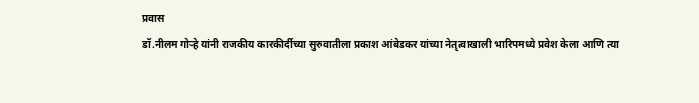प्रवास
डॉ.नीलम गोर्‍हे यांनी राजकीय कारकीर्दीच्या सुरुवातीला प्रकाश आंबेडकर यांच्या नेतृत्वाखाली भारिपमध्ये प्रवेश केला आणि त्या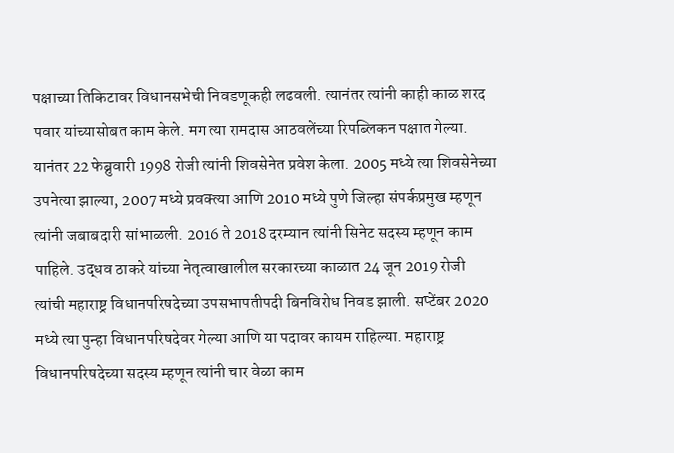पक्षाच्या तिकिटावर विधानसभेची निवडणूकही लढवली. त्यानंतर त्यांनी काही काळ शरद पवार यांच्यासोबत काम केले. मग त्या रामदास आठवलेंच्या रिपब्लिकन पक्षात गेल्या. यानंतर 22 फेब्रुवारी 1998 रोजी त्यांनी शिवसेनेत प्रवेश केला. 2005 मध्ये त्या शिवसेनेच्या उपनेत्या झाल्या, 2007 मध्ये प्रवक्त्या आणि 2010 मध्ये पुणे जिल्हा संपर्कप्रमुख म्हणून त्यांनी जबाबदारी सांभाळली. 2016 ते 2018 दरम्यान त्यांनी सिनेट सदस्य म्हणून काम पाहिले. उद्धव ठाकरे यांच्या नेतृत्वाखालील सरकारच्या काळात 24 जून 2019 रोजी त्यांची महाराष्ट्र विधानपरिषदेच्या उपसभापतीपदी बिनविरोध निवड झाली. सप्टेंबर 2020 मध्ये त्या पुन्हा विधानपरिषदेवर गेल्या आणि या पदावर कायम राहिल्या. महाराष्ट्र विधानपरिषदेच्या सदस्य म्हणून त्यांनी चार वेळा काम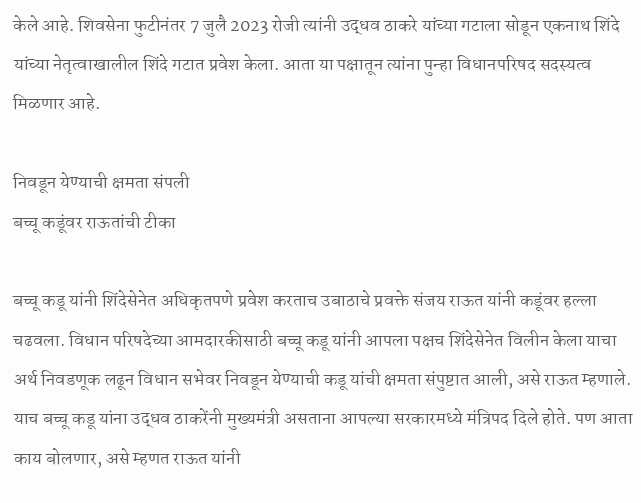केले आहे. शिवसेना फुटीनंतर 7 जुलै 2023 रोजी त्यांनी उद्धव ठाकरे यांच्या गटाला सोडून एकनाथ शिंदे यांच्या नेतृत्वाखालील शिंदे गटात प्रवेश केला. आता या पक्षातून त्यांना पुन्हा विधानपरिषद सदस्यत्व मिळणार आहे.

निवडून येण्याची क्षमता संपली
बच्चू कडूंवर राऊतांची टीका

बच्चू कडू यांनी शिंदेसेनेत अधिकृतपणे प्रवेश करताच उबाठाचे प्रवक्ते संजय राऊत यांनी कडूंवर हल्ला चढवला. विधान परिषदेच्या आमदारकीसाठी बच्चू कडू यांनी आपला पक्षच शिंदेसेनेत विलीन केला याचा अर्थ निवडणूक लढून विधान सभेवर निवडून येण्याची कडू यांची क्षमता संपुष्टात आली, असे राऊत म्हणाले. याच बच्चू कडू यांना उद्धव ठाकरेंनी मुख्यमंत्री असताना आपल्या सरकारमध्ये मंत्रिपद दिले होते. पण आता काय बोलणार, असे म्हणत राऊत यांनी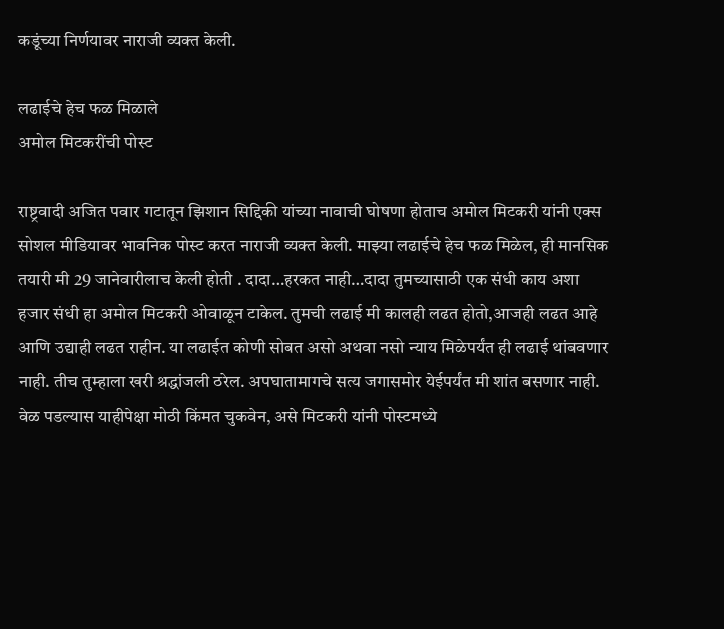कडूंच्या निर्णयावर नाराजी व्यक्त केली.

लढाईचे हेच फळ मिळाले
अमोल मिटकरींची पोस्ट

राष्ट्रवादी अजित पवार गटातून झिशान सिद्दिकी यांच्या नावाची घोषणा होताच अमोल मिटकरी यांनी एक्स सोशल मीडियावर भावनिक पोस्ट करत नाराजी व्यक्त केली. माझ्या लढाईचे हेच फळ मिळेल, ही मानसिक तयारी मी 29 जानेवारीलाच केली होती . दादा…हरकत नाही…दादा तुमच्यासाठी एक संधी काय अशा हजार संधी हा अमोल मिटकरी ओवाळून टाकेल. तुमची लढाई मी कालही लढत होतो,आजही लढत आहे आणि उद्याही लढत राहीन. या लढाईत कोणी सोबत असो अथवा नसो न्याय मिळेपर्यंत ही लढाई थांबवणार नाही. तीच तुम्हाला खरी श्रद्धांजली ठरेल. अपघातामागचे सत्य जगासमोर येईपर्यंत मी शांत बसणार नाही. वेळ पडल्यास याहीपेक्षा मोठी किंमत चुकवेन, असे मिटकरी यांनी पोस्टमध्ये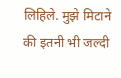लिहिले. मुझे मिटाने की इतनी भी जल्दी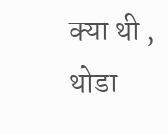क्या थी , थोडा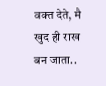वक्त देते, मै खुद ही राख बन जाता..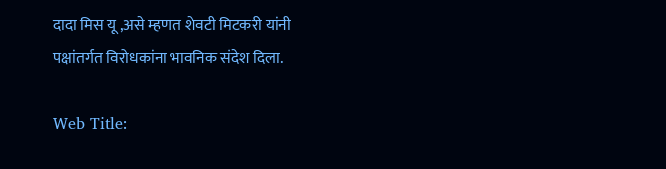दादा मिस यू ,असे म्हणत शेवटी मिटकरी यांनी पक्षांतर्गत विरोधकांना भावनिक संदेश दिला.

Web Title: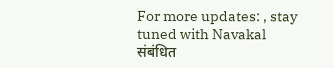For more updates: , stay tuned with Navakal
संबंधित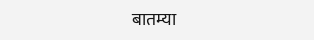बातम्या